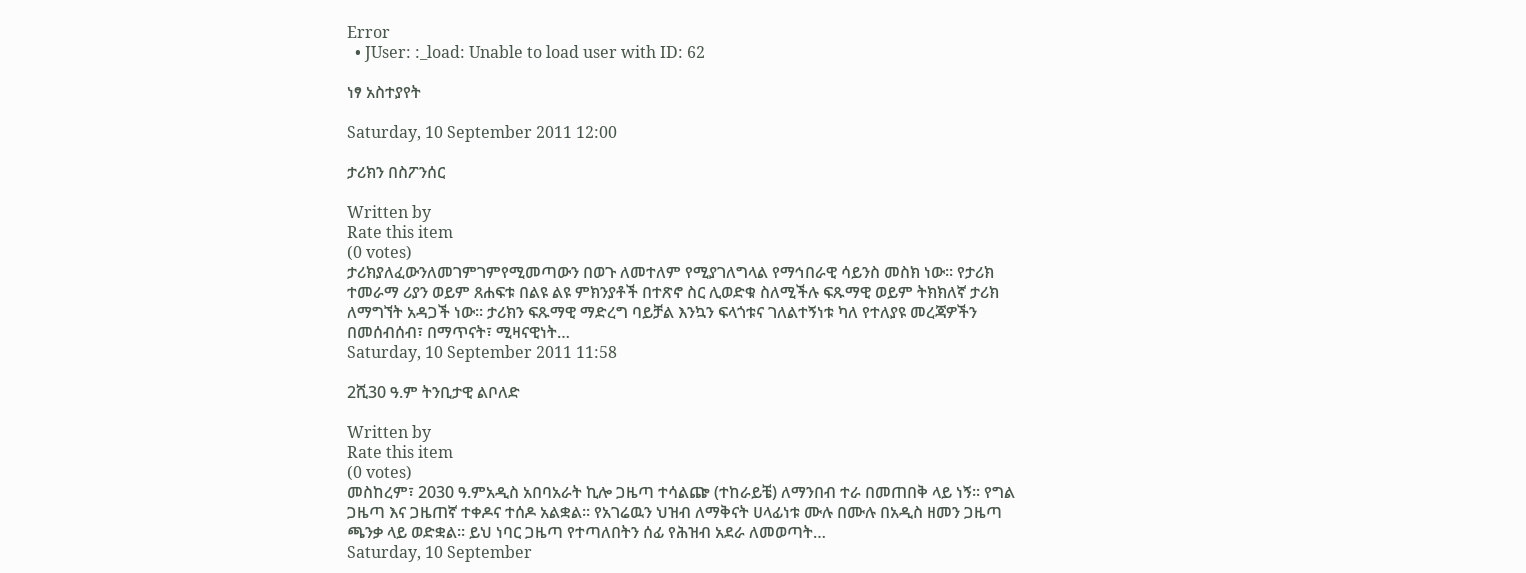Error
  • JUser: :_load: Unable to load user with ID: 62

ነፃ አስተያየት

Saturday, 10 September 2011 12:00

ታሪክን በስፖንሰር

Written by
Rate this item
(0 votes)
ታሪክያለፈውንለመገምገምየሚመጣውን በወጉ ለመተለም የሚያገለግላል የማኅበራዊ ሳይንስ መስክ ነው፡፡ የታሪክ ተመራማ ሪያን ወይም ጸሐፍቱ በልዩ ልዩ ምክንያቶች በተጽኖ ስር ሊወድቁ ስለሚችሉ ፍጹማዊ ወይም ትክክለኛ ታሪክ ለማግኘት አዳጋች ነው፡፡ ታሪክን ፍጹማዊ ማድረግ ባይቻል እንኳን ፍላጎቱና ገለልተኝነቱ ካለ የተለያዩ መረጃዎችን በመሰብሰብ፣ በማጥናት፣ ሚዛናዊነት…
Saturday, 10 September 2011 11:58

2ሺ30 ዓ.ም ትንቢታዊ ልቦለድ

Written by
Rate this item
(0 votes)
መስከረም፣ 2030 ዓ.ምአዲስ አበባአራት ኪሎ ጋዜጣ ተሳልጬ (ተከራይቼ) ለማንበብ ተራ በመጠበቅ ላይ ነኝ፡፡ የግል ጋዜጣ እና ጋዜጠኛ ተቀዶና ተሰዶ አልቋል፡፡ የአገሬዉን ህዝብ ለማቅናት ሀላፊነቱ ሙሉ በሙሉ በአዲስ ዘመን ጋዜጣ ጫንቃ ላይ ወድቋል፡፡ ይህ ነባር ጋዜጣ የተጣለበትን ሰፊ የሕዝብ አደራ ለመወጣት…
Saturday, 10 September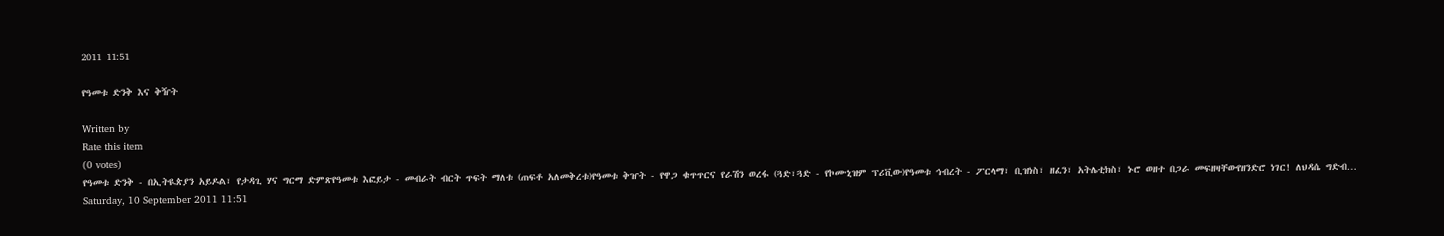2011 11:51

የዓመቱ ድንቅ እና ቅዥት

Written by
Rate this item
(0 votes)
የዓመቱ ድንቅ - በኢትዪጵያን አይዶል፣ የታዳጊ ሃና ግርማ ድምጽየዓመቱ እፎይታ - መብራት ብርት ጥፍት ማለቱ (ጠፍቶ አለመቅረቱ)የዓመቱ ቅዠት - የዋጋ ቁጥጥርና የራሽን ወረፋ (ጓድ፣ጓድ - የኮሙኒዝም ፕሪቪው)የዓመቱ ኅብረት - ፖርላማ፣ ቢዝነስ፣ ዘፈን፣ አትሌቲክስ፣ ኑሮ ወዘተ በጋራ መፍዘዛቸውየዘንድሮ ነገር! ለህዳሴ ግድብ…
Saturday, 10 September 2011 11:51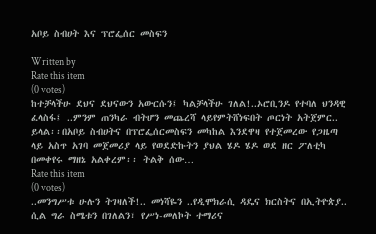አቦይ ስብሀት እና ፕሮፌሰር መስፍን

Written by
Rate this item
(0 votes)
ከተቻላችሁ ደህና ደህናውን አውርሱን፤ ካልቻላችሁ ገለል!..ኦሮቢንዶ የተባለ ህንዳዊ ፈላስፋ፤ ..ምንም ጠንካራ ብትሆን መጨረሻ ላይየምትሸነፍበት ጦርነት አትጀምር.. ይላል፡፡በአቦይ ስብሀትና በፕሮፌሰርመስፍን መካከል እንደዋዛ የተጀመረው የጋዜጣ ላይ አስጥ አገባ መጀመሪያ ላይ የወደድኩትን ያህል ሄዶ ሄዶ ወደ ዘር ፖለቲካ በመቀየሩ ማዘኔ አልቀረም፡፡ ትልቅ ሰው…
Rate this item
(0 votes)
..መንግሥቱ ሁሉን ትገዛለች!.. መነሻዬን ..የዲሞክራሲ ዳዴና ክርስትና በኢትዮጵያ.. ሲል ግራ ስሜቱን በገለልን፣ የሥነ-መለኮት ተማሪና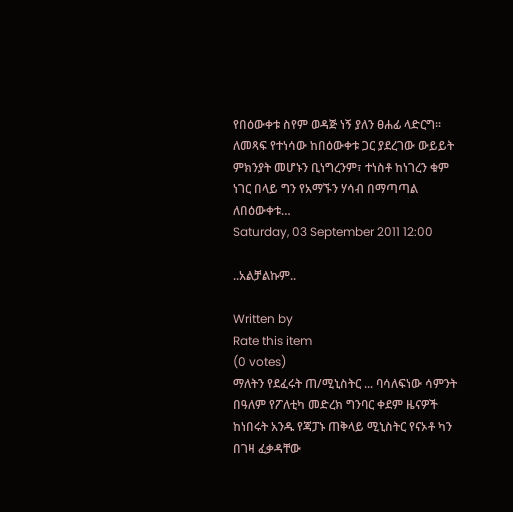የበዕውቀቱ ስየም ወዳጅ ነኝ ያለን ፀሐፊ ላድርግ፡፡ ለመጻፍ የተነሳው ከበዕውቀቱ ጋር ያደረገው ውይይት ምክንያት መሆኑን ቢነግረንም፣ ተነስቶ ከነገረን ቁም ነገር በላይ ግን የአማኙን ሃሳብ በማጣጣል ለበዕውቀቱ…
Saturday, 03 September 2011 12:00

..አልቻልኩም..

Written by
Rate this item
(0 votes)
ማለትን የደፈሩት ጠ/ሚኒስትር ... ባሳለፍነው ሳምንት በዓለም የፖለቲካ መድረክ ግንባር ቀደም ዜናዎች ከነበሩት አንዱ የጃፓኑ ጠቅላይ ሚኒስትር የናኦቶ ካን በገዛ ፈቃዳቸው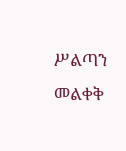ሥልጣን መልቀቅ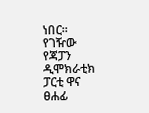ነበር፡፡ የገዥው የጃፓን ዲሞክራቲክ ፓርቲ ዋና ፀሐፊ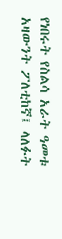የነበሩት የስልሳ አራት ዓመቱ አዛውንት ፖለቲከኛ፤ ላለፉት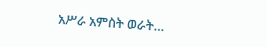አሥራ አምስት ወራት…